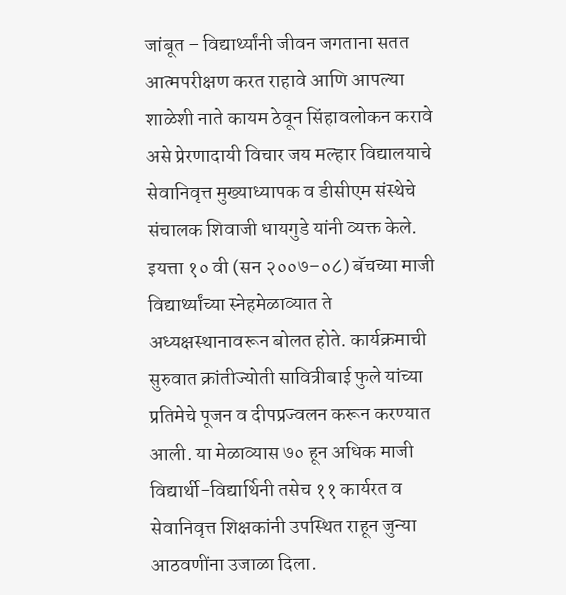जांबूत – विद्यार्थ्यांनी जीवन जगताना सतत आत्मपरीक्षण करत राहावे आणि आपल्या शाळेशी नाते कायम ठेवून सिंहावलोकन करावे असे प्रेरणादायी विचार जय मल्हार विद्यालयाचे सेवानिवृत्त मुख्याध्यापक व डीसीएम संस्थेचे संचालक शिवाजी धायगुडे यांनी व्यक्त केले. इयत्ता १० वी (सन २००७–०८) बॅचच्या माजी विद्यार्थ्यांच्या स्नेहमेळाव्यात ते अध्यक्षस्थानावरून बोलत होते. कार्यक्रमाची सुरुवात क्रांतीज्योती सावित्रीबाई फुले यांच्या प्रतिमेचे पूजन व दीपप्रज्वलन करून करण्यात आली. या मेळाव्यास ७० हून अधिक माजी विद्यार्थी-विद्यार्थिनी तसेच ११ कार्यरत व सेवानिवृत्त शिक्षकांनी उपस्थित राहून जुन्या आठवणींना उजाळा दिला.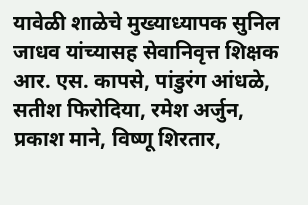यावेळी शाळेचे मुख्याध्यापक सुनिल जाधव यांच्यासह सेवानिवृत्त शिक्षक आर. एस. कापसे, पांडुरंग आंधळे, सतीश फिरोदिया, रमेश अर्जुन, प्रकाश माने, विष्णू शिरतार,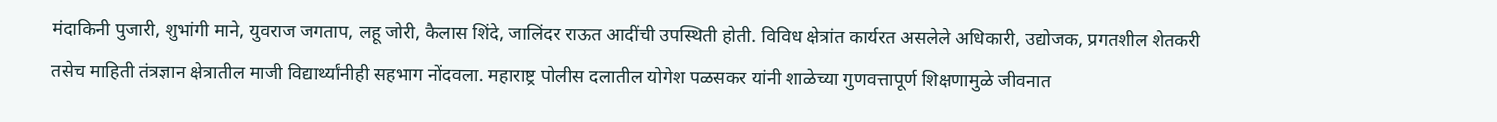मंदाकिनी पुजारी, शुभांगी माने, युवराज जगताप, लहू जोरी, कैलास शिंदे, जालिंदर राऊत आदींची उपस्थिती होती. विविध क्षेत्रांत कार्यरत असलेले अधिकारी, उद्योजक, प्रगतशील शेतकरी तसेच माहिती तंत्रज्ञान क्षेत्रातील माजी विद्यार्थ्यांनीही सहभाग नोंदवला. महाराष्ट्र पोलीस दलातील योगेश पळसकर यांनी शाळेच्या गुणवत्तापूर्ण शिक्षणामुळे जीवनात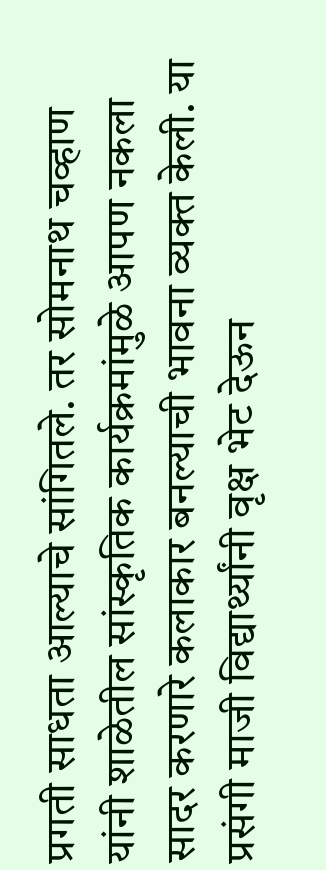प्रगती साधता आल्याचे सांगितले. तर सोमनाथ चव्हाण यांनी शाळेतील सांस्कृतिक कार्यक्रमांमुळे आपण नकला सादर करणारे कलाकार बनल्याची भावना व्यक्त केली. या प्रसंगी माजी विद्यार्थ्यांनी वृक्ष भेट देऊन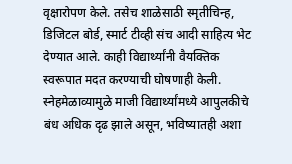वृक्षारोपण केले. तसेच शाळेसाठी स्मृतीचिन्ह, डिजिटल बोर्ड, स्मार्ट टीव्ही संच आदी साहित्य भेट देण्यात आले. काही विद्यार्थ्यांनी वैयक्तिक स्वरूपात मदत करण्याची घोषणाही केली. स्नेहमेळाव्यामुळे माजी विद्यार्थ्यांमध्ये आपुलकीचे बंध अधिक दृढ झाले असून, भविष्यातही अशा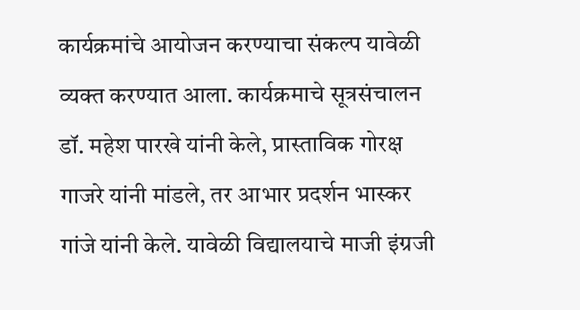कार्यक्रमांचे आयोजन करण्याचा संकल्प यावेळी व्यक्त करण्यात आला. कार्यक्रमाचे सूत्रसंचालन डॉ. महेश पारखे यांनी केले, प्रास्ताविक गोरक्ष गाजरे यांनी मांडले, तर आभार प्रदर्शन भास्कर गांजे यांनी केले. यावेळी विद्यालयाचे माजी इंग्रजी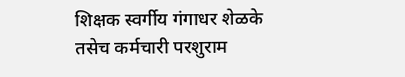शिक्षक स्वर्गीय गंगाधर शेळके तसेच कर्मचारी परशुराम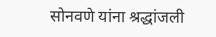सोनवणे यांना श्रद्धांजली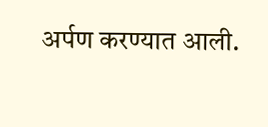अर्पण करण्यात आली.